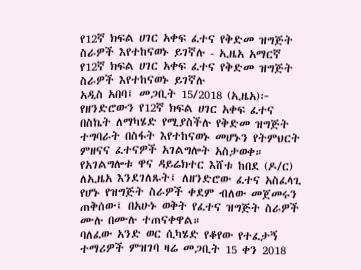የ12ኛ ክፍል ሀገር አቀፍ ፈተና የቅድመ ዝግጅት ስራዎች እየተከናወኑ ይገኛሉ - ኢዜአ አማርኛ
የ12ኛ ክፍል ሀገር አቀፍ ፈተና የቅድመ ዝግጅት ስራዎች እየተከናወኑ ይገኛሉ
አዲስ አበባ፤ መጋቢት 15/2018 (ኢዜአ)፦ የዘንድሮውን የ12ኛ ክፍል ሀገር አቀፍ ፈተና በስኬት ለማካሄድ የሚያስችሉ የቅድመ ዝግጅት ተግባራት በስፋት እየተከናወኑ መሆኑን የትምህርት ምዘናና ፈተናዎች አገልግሎት አስታወቀ።
የአገልግሎቱ ዋና ዳይሬክተር እሸቱ ከበደ (ዶ/ር) ለኢዜአ እንደገለጹት፤ ለዘንድሮው ፈተና አስፈላጊ የሆኑ የዝግጅት ስራዎች ቀደም ብለው መጀመሩን ጠቅሰው፤ በአሁኑ ወቅት የፈተና ዝግጅት ስራዎች ሙሉ በሙሉ ተጠናቀዋል።
ባለፈው አንድ ወር ሲካሄድ የቆየው የተፈታኝ ተማሪዎች ምዝገባ ዛሬ መጋቢት 15 ቀን 2018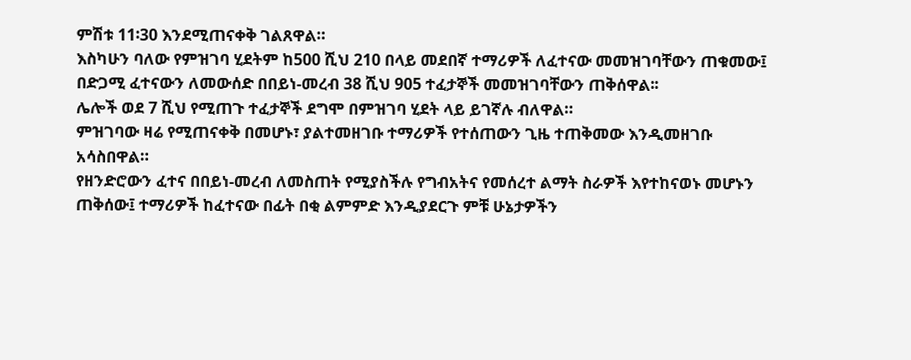ምሽቱ 11፡30 እንደሚጠናቀቅ ገልጸዋል።
እስካሁን ባለው የምዝገባ ሂደትም ከ500 ሺህ 210 በላይ መደበኛ ተማሪዎች ለፈተናው መመዝገባቸውን ጠቁመው፤ በድጋሚ ፈተናውን ለመውሰድ በበይነ-መረብ 38 ሺህ 905 ተፈታኞች መመዝገባቸውን ጠቅሰዋል፡፡
ሌሎች ወደ 7 ሺህ የሚጠጉ ተፈታኞች ደግሞ በምዝገባ ሂደት ላይ ይገኛሉ ብለዋል።
ምዝገባው ዛሬ የሚጠናቀቅ በመሆኑ፣ ያልተመዘገቡ ተማሪዎች የተሰጠውን ጊዜ ተጠቅመው እንዲመዘገቡ አሳስበዋል።
የዘንድሮውን ፈተና በበይነ-መረብ ለመስጠት የሚያስችሉ የግብአትና የመሰረተ ልማት ስራዎች እየተከናወኑ መሆኑን ጠቅሰው፤ ተማሪዎች ከፈተናው በፊት በቂ ልምምድ እንዲያደርጉ ምቹ ሁኔታዎችን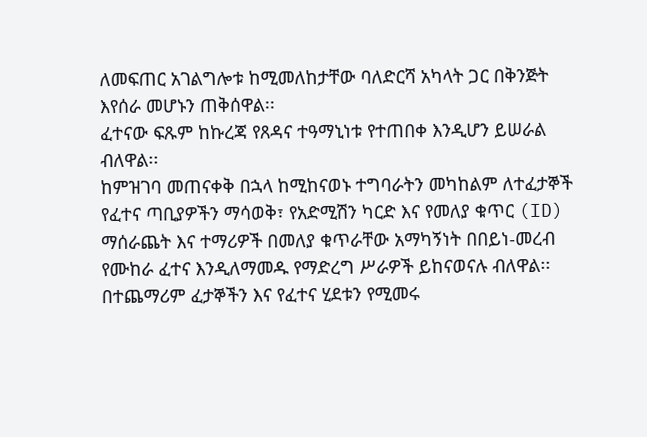ለመፍጠር አገልግሎቱ ከሚመለከታቸው ባለድርሻ አካላት ጋር በቅንጅት እየሰራ መሆኑን ጠቅሰዋል፡፡
ፈተናው ፍጹም ከኩረጃ የጸዳና ተዓማኒነቱ የተጠበቀ እንዲሆን ይሠራል ብለዋል፡፡
ከምዝገባ መጠናቀቅ በኋላ ከሚከናወኑ ተግባራትን መካከልም ለተፈታኞች የፈተና ጣቢያዎችን ማሳወቅ፣ የአድሚሽን ካርድ እና የመለያ ቁጥር (ID) ማሰራጨት እና ተማሪዎች በመለያ ቁጥራቸው አማካኝነት በበይነ-መረብ የሙከራ ፈተና እንዲለማመዱ የማድረግ ሥራዎች ይከናወናሉ ብለዋል፡፡
በተጨማሪም ፈታኞችን እና የፈተና ሂደቱን የሚመሩ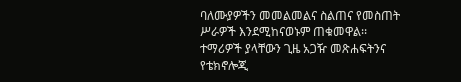ባለሙያዎችን መመልመልና ስልጠና የመስጠት ሥራዎች እንደሚከናወኑም ጠቁመዋል፡፡
ተማሪዎች ያላቸውን ጊዜ አጋዥ መጽሐፍትንና የቴክኖሎጂ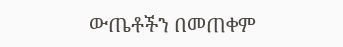ውጤቶችን በመጠቀም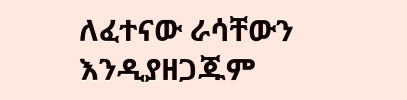ለፈተናው ራሳቸውን እንዲያዘጋጁም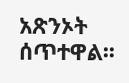አጽንኦት ሰጥተዋል፡፡